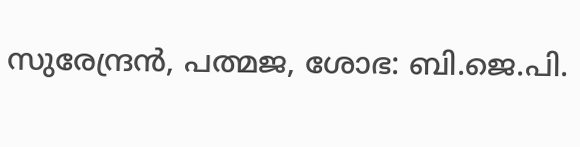സുരേന്ദ്രൻ, പത്മജ, ശോഭ: ബി.ജെ.പി.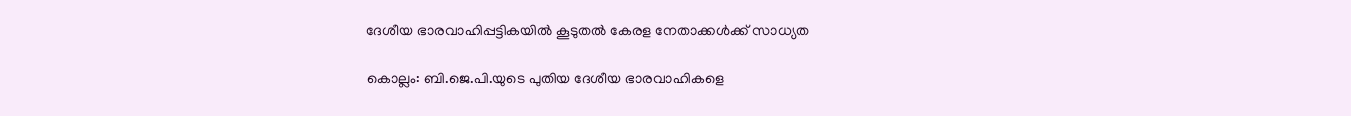ദേശീയ ഭാരവാഹിപ്പട്ടികയിൽ കൂടുതൽ കേരള നേതാക്കൾക്ക് സാധ്യത

കൊല്ലം: ബി.ജെ.പി.യുടെ പുതിയ ദേശീയ ഭാരവാഹികളെ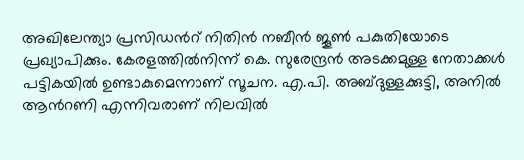അഖിലേന്ത്യാ പ്രസിഡൻറ് നിതിൻ നബീൻ ജൂൺ പകുതിയോടെ പ്രഖ്യാപിക്കും. കേരളത്തിൽനിന്ന് കെ. സുരേന്ദ്രൻ അടക്കമുള്ള നേതാക്കൾ പട്ടികയിൽ ഉണ്ടാകുമെന്നാണ് സൂചന. എ.പി. അബ്ദുള്ളക്കുട്ടി, അനിൽ ആൻറണി എന്നിവരാണ് നിലവിൽ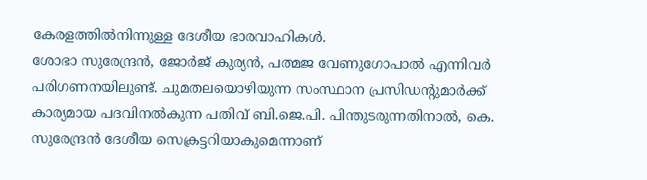കേരളത്തിൽനിന്നുള്ള ദേശീയ ഭാരവാഹികൾ.
ശോഭാ സുരേന്ദ്രൻ, ജോർജ് കുര്യൻ, പത്മജ വേണുഗോപാൽ എന്നിവർ പരിഗണനയിലുണ്ട്. ചുമതലയൊഴിയുന്ന സംസ്ഥാന പ്രസിഡന്റുമാർക്ക് കാര്യമായ പദവിനൽകുന്ന പതിവ് ബി.ജെ.പി. പിന്തുടരുന്നതിനാൽ, കെ. സുരേന്ദ്രൻ ദേശീയ സെക്രട്ടറിയാകുമെന്നാണ്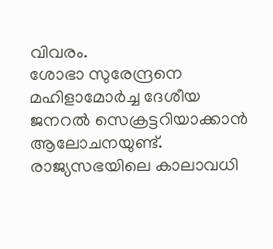വിവരം.
ശോഭാ സുരേന്ദ്രനെ മഹിളാമോർച്ച ദേശീയ ജനറൽ സെക്രട്ടറിയാക്കാൻ ആലോചനയുണ്ട്. രാജ്യസഭയിലെ കാലാവധി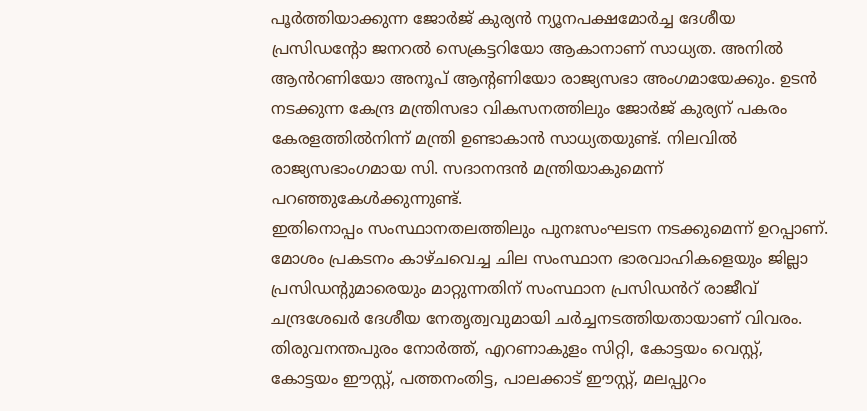പൂർത്തിയാക്കുന്ന ജോർജ് കുര്യൻ ന്യൂനപക്ഷമോർച്ച ദേശീയ പ്രസിഡന്റോ ജനറൽ സെക്രട്ടറിയോ ആകാനാണ് സാധ്യത. അനിൽ ആൻറണിയോ അനൂപ് ആന്റണിയോ രാജ്യസഭാ അംഗമായേക്കും. ഉടൻ നടക്കുന്ന കേന്ദ്ര മന്ത്രിസഭാ വികസനത്തിലും ജോർജ് കുര്യന് പകരം കേരളത്തിൽനിന്ന് മന്ത്രി ഉണ്ടാകാൻ സാധ്യതയുണ്ട്. നിലവിൽ രാജ്യസഭാംഗമായ സി. സദാനന്ദൻ മന്ത്രിയാകുമെന്ന് പറഞ്ഞുകേൾക്കുന്നുണ്ട്.
ഇതിനൊപ്പം സംസ്ഥാനതലത്തിലും പുനഃസംഘടന നടക്കുമെന്ന് ഉറപ്പാണ്. മോശം പ്രകടനം കാഴ്ചവെച്ച ചില സംസ്ഥാന ഭാരവാഹികളെയും ജില്ലാ പ്രസിഡന്റുമാരെയും മാറ്റുന്നതിന് സംസ്ഥാന പ്രസിഡൻറ് രാജീവ് ചന്ദ്രശേഖർ ദേശീയ നേതൃത്വവുമായി ചർച്ചനടത്തിയതായാണ് വിവരം.
തിരുവനന്തപുരം നോർത്ത്, എറണാകുളം സിറ്റി, കോട്ടയം വെസ്റ്റ്, കോട്ടയം ഈസ്റ്റ്, പത്തനംതിട്ട, പാലക്കാട് ഈസ്റ്റ്, മലപ്പുറം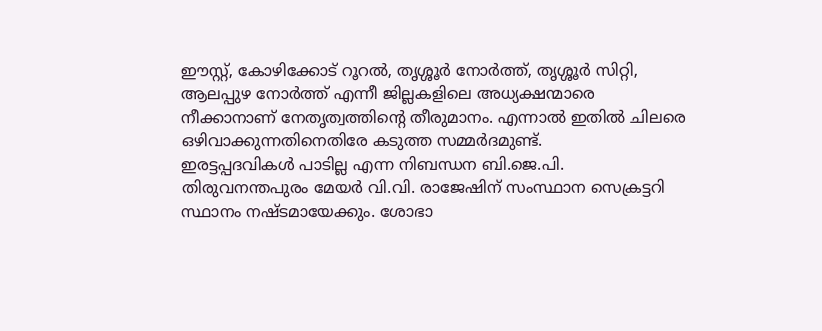ഈസ്റ്റ്, കോഴിക്കോട് റൂറൽ, തൃശ്ശൂർ നോർത്ത്, തൃശ്ശൂർ സിറ്റി, ആലപ്പുഴ നോർത്ത് എന്നീ ജില്ലകളിലെ അധ്യക്ഷന്മാരെ നീക്കാനാണ് നേതൃത്വത്തിന്റെ തീരുമാനം. എന്നാൽ ഇതിൽ ചിലരെ ഒഴിവാക്കുന്നതിനെതിരേ കടുത്ത സമ്മർദമുണ്ട്.
ഇരട്ടപ്പദവികൾ പാടില്ല എന്ന നിബന്ധന ബി.ജെ.പി. തിരുവനന്തപുരം മേയർ വി.വി. രാജേഷിന് സംസ്ഥാന സെക്രട്ടറി സ്ഥാനം നഷ്ടമായേക്കും. ശോഭാ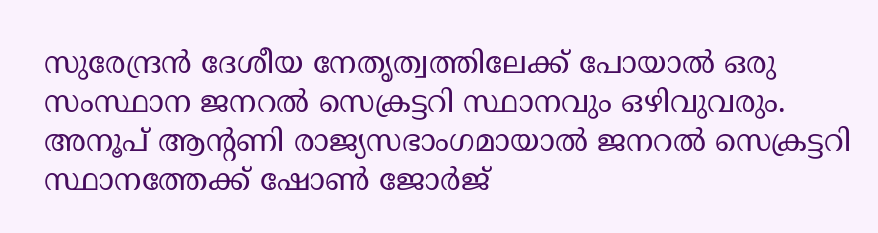സുരേന്ദ്രൻ ദേശീയ നേതൃത്വത്തിലേക്ക് പോയാൽ ഒരു സംസ്ഥാന ജനറൽ സെക്രട്ടറി സ്ഥാനവും ഒഴിവുവരും. അനൂപ് ആന്റണി രാജ്യസഭാംഗമായാൽ ജനറൽ സെക്രട്ടറി സ്ഥാനത്തേക്ക് ഷോൺ ജോർജ്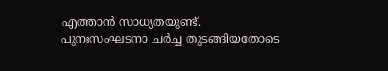എത്താൻ സാധ്യതയുണ്ട്. പുനഃസംഘടനാ ചർച്ച തുടങ്ങിയതോടെ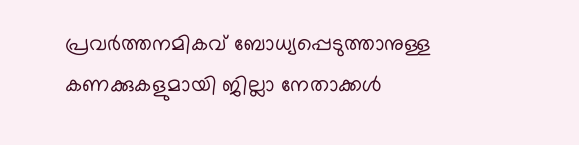പ്രവർത്തനമികവ് ബോധ്യപ്പെടുത്താനുള്ള കണക്കുകളുമായി ജില്ലാ നേതാക്കൾ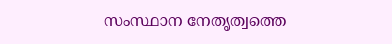സംസ്ഥാന നേതൃത്വത്തെ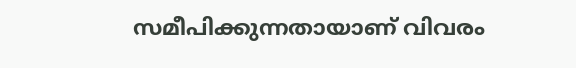സമീപിക്കുന്നതായാണ് വിവരം